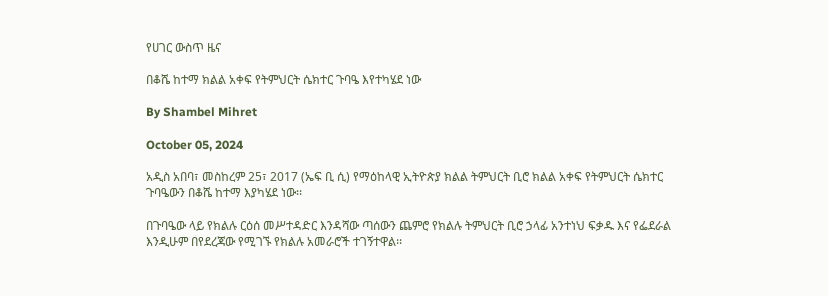የሀገር ውስጥ ዜና

በቆሼ ከተማ ክልል አቀፍ የትምህርት ሴክተር ጉባዔ እየተካሄደ ነው

By Shambel Mihret

October 05, 2024

አዲስ አበባ፣ መስከረም 25፣ 2017 (ኤፍ ቢ ሲ) የማዕከላዊ ኢትዮጵያ ክልል ትምህርት ቢሮ ክልል አቀፍ የትምህርት ሴክተር ጉባዔውን በቆሼ ከተማ እያካሄደ ነው፡፡

በጉባዔው ላይ የክልሉ ርዕሰ መሥተዳድር እንዳሻው ጣሰውን ጨምሮ የክልሉ ትምህርት ቢሮ ኃላፊ አንተነህ ፍቃዱ እና የፌደራል እንዲሁም በየደረጃው የሚገኙ የክልሉ አመራሮች ተገኝተዋል፡፡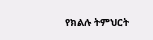የክልሉ ትምህርት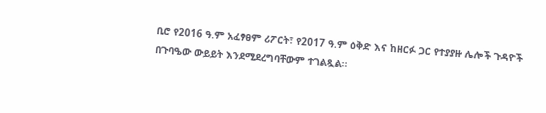ቢሮ የ2016 ዓ.ም አፈፃፀም ሪፖርት፣ የ2017 ዓ.ም ዕቅድ እና ከዘርፉ ጋር የተያያዙ ሌሎች ጉዳዮች በጉባዔው ውይይት እንደሚደረግባቸውም ተገልጿል፡፡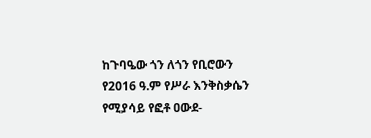ከጉባዔው ጎን ለጎን የቢሮውን የ2016 ዓ.ም የሥራ እንቅስቃሴን የሚያሳይ የፎቶ ዐውደ-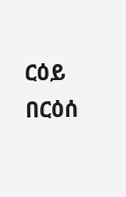ርዕይ በርዕሰ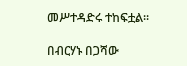መሥተዳድሩ ተከፍቷል፡፡

በብርሃኑ በጋሻው